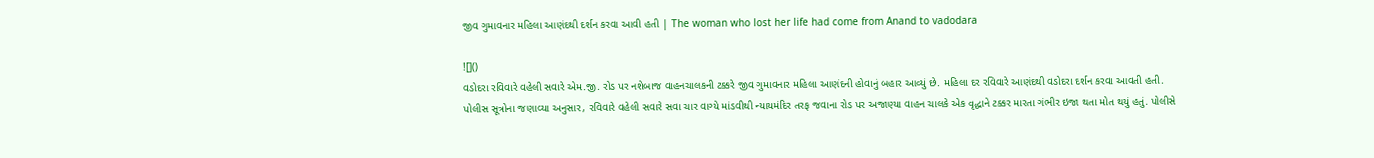જીવ ગુમાવનાર મહિલા આણંદથી દર્શન કરવા આવી હતી | The woman who lost her life had come from Anand to vadodara

![]()
વડોદરા રવિવારે વહેલી સવારે એમ.જી. રોડ પર નશેબાજ વાહનચાલકની ટક્કરે જીવ ગુમાવનાર મહિલા આણંદની હોવાનું બહાર આવ્યું છે. મહિલા દર રવિવારે આણંદથી વડોદરા દર્શન કરવા આવતી હતી.
પોલીસ સૂત્રોના જણાવ્યા અનુસાર, રવિવારે વહેલી સવારે સવા ચાર વાગ્યે માંડવીથી ન્યાયમંદિર તરફ જવાના રોડ પર અજાણ્યા વાહન ચાલકે એક વૃદ્ધાને ટક્કર મારતા ગંભીર ઇજા થતા મોત થયું હતું. પોલીસે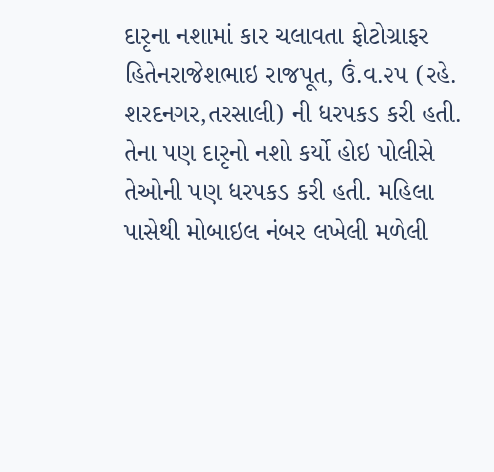દારૃના નશામાં કાર ચલાવતા ફોટોગ્રાફર હિતેનરાજેશભાઇ રાજપૂત, ઉં.વ.૨૫ (રહે. શરદનગર,તરસાલી) ની ધરપકડ કરી હતી. તેના પણ દારૃનો નશો કર્યો હોઇ પોલીસે તેઓની પણ ધરપકડ કરી હતી. મહિલા પાસેથી મોબાઇલ નંબર લખેલી મળેલી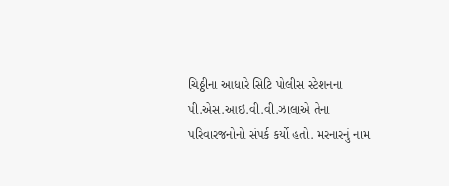ચિઠ્ઠીના આધારે સિટિ પોલીસ સ્ટેશનના પી.એસ.આઇ.વી.વી.ઝાલાએ તેના પરિવારજનોનો સંપર્ક કર્યો હતો. મરનારનું નામ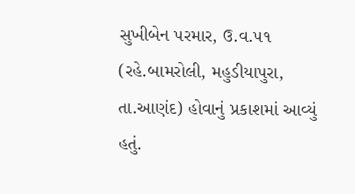સુખીબેન પરમાર, ઉ.વ.૫૧ (રહે.બામરોલી, મહુડીયાપુરા, તા.આણંદ) હોવાનું પ્રકાશમાં આવ્યું હતું.